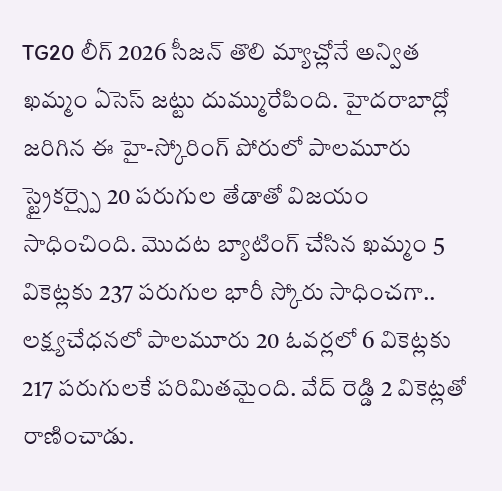TG20 లీగ్ 2026 సీజన్ తొలి మ్యాచ్లోనే అన్విత ఖమ్మం ఏసెస్ జట్టు దుమ్మురేపింది. హైదరాబాద్లో జరిగిన ఈ హై-స్కోరింగ్ పోరులో పాలమూరు స్ట్రైకర్స్పై 20 పరుగుల తేడాతో విజయం సాధించింది. మొదట బ్యాటింగ్ చేసిన ఖమ్మం 5 వికెట్లకు 237 పరుగుల భారీ స్కోరు సాధించగా.. లక్ష్యచేధనలో పాలమూరు 20 ఓవర్లలో 6 వికెట్లకు 217 పరుగులకే పరిమితమైంది. వేద్ రెడ్డి 2 వికెట్లతో రాణించాడు.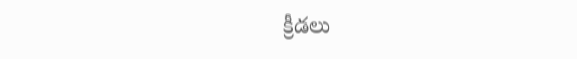క్రీడలు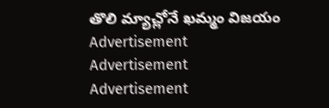తొలి మ్యాచ్లోనే ఖమ్మం విజయం
Advertisement
Advertisement
Advertisement